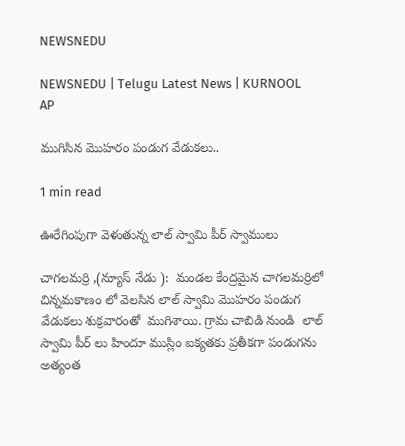NEWSNEDU

NEWSNEDU | Telugu Latest News | KURNOOL AP

ముగిసిన మొహరం పండుగ వేడుకలు..

1 min read

ఊరేగింపుగా వెళుతున్న లాల్ స్వామి పీర్ స్వాములు

చాగలమర్రి ,(న్యూస్ నేడు ):  మండల కేంద్రమైన చాగలమర్రిలో చిన్నమకాణం లో వెలసిన లాల్ స్వామి మొహరం పండుగ వేడుకలు శుక్రవారంతో  ముగిశాయి. గ్రామ చాబిడి నుండి  లాల్ స్వామి పీర్ లు హిందూ ముస్లిం ఐక్యతకు ప్రతీకగా పండుగను అత్యంత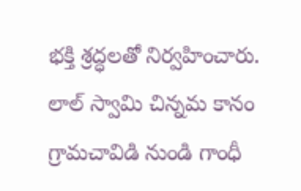భక్తి శ్రద్ధలతో నిర్వహించారు. లాల్ స్వామి చిన్నమ కానం గ్రామచావిడి నుండి గాంధీ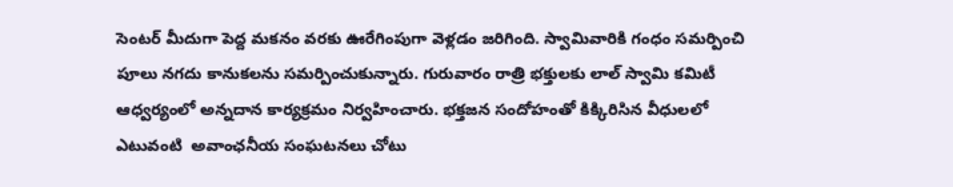సెంటర్ మీదుగా పెద్ద మకనం వరకు ఊరేగింపుగా వెళ్లడం జరిగింది. స్వామివారికి గంధం సమర్పించి పూలు నగదు కానుకలను సమర్పించుకున్నారు. గురువారం రాత్రి భక్తులకు లాల్ స్వామి కమిటీ ఆధ్వర్యంలో అన్నదాన కార్యక్రమం నిర్వహించారు. భక్తజన సందోహంతో కిక్కిరిసిన వీధులలో ఎటువంటి  అవాంఛనీయ సంఘటనలు చోటు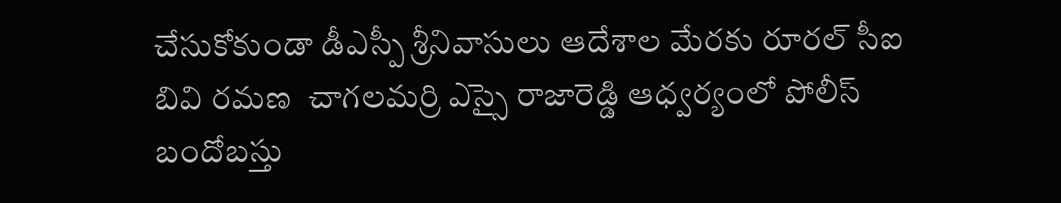చేసుకోకుండా డీఎస్పీ శ్రీనివాసులు ఆదేశాల మేరకు రూరల్ సీఐ బివి రమణ  చాగలమర్రి ఎస్సై రాజారెడ్డి ఆధ్వర్యంలో పోలీస్ బందోబస్తు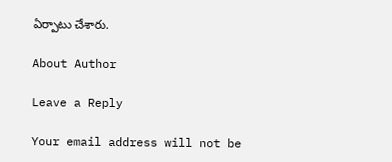ఏర్పాటు చేశారు.

About Author

Leave a Reply

Your email address will not be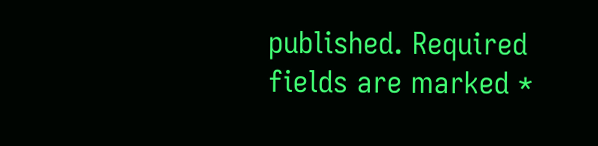published. Required fields are marked *